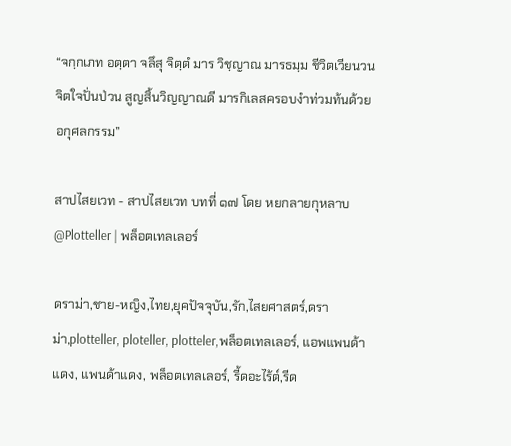“จกฺกเภท อตฺตา จลึสุ จิตฺตํ มาร วิชฺญาณ มารธมฺม ชีวิตเวียนวน จิตใจปั่นป่วน สูญสิ้นวิญญาณดี มารกิเลสครอบงำท่วมท้นด้วยอกุศลกรรม”

สาปไสยเวท - สาปไสยเวท บทที่ ๑๗ โดย หยกลายกุหลาบ @Plotteller | พล็อตเทลเลอร์

ดราม่า,ชาย-หญิง,ไทย,ยุคปัจจุบัน,รัก,ไสยศาสตร์,ดราม่า,plotteller, ploteller, plotteler,พล็อตเทลเลอร์, แอพแพนด้าแดง, แพนด้าแดง, พล็อตเทลเลอร์, รี้ดอะไร้ต์,รีด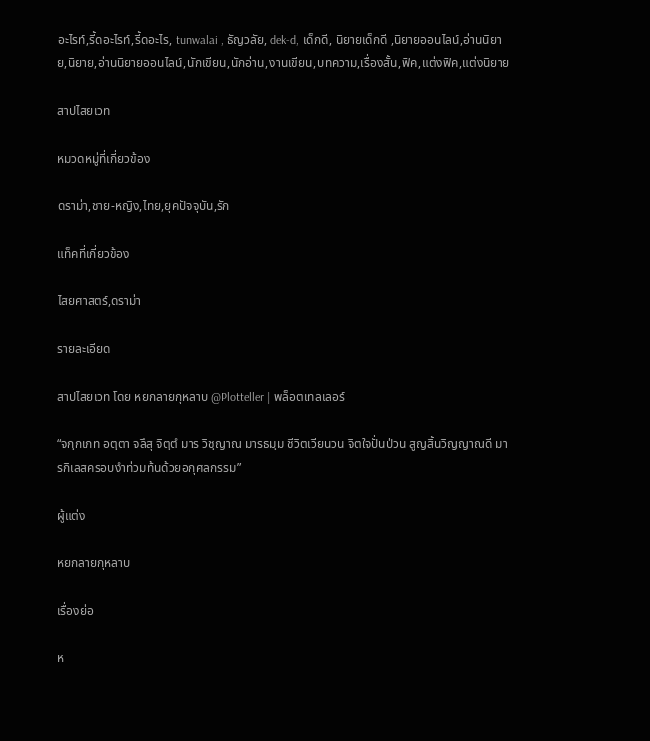อะไรท์,รี้ดอะไรท์,รี้ดอะไร, tunwalai , ธัญวลัย, dek-d, เด็กดี, นิยายเด็กดี ,นิยายออนไลน์,อ่านนิยาย,นิยาย,อ่านนิยายออนไลน์,นักเขียน,นักอ่าน,งานเขียน,บทความ,เรื่องสั้น,ฟิค,แต่งฟิค,แต่งนิยาย

สาปไสยเวท

หมวดหมู่ที่เกี่ยวข้อง

ดราม่า,ชาย-หญิง,ไทย,ยุคปัจจุบัน,รัก

แท็คที่เกี่ยวข้อง

ไสยศาสตร์,ดราม่า

รายละเอียด

สาปไสยเวท โดย หยกลายกุหลาบ @Plotteller | พล็อตเทลเลอร์

“จกฺกเภท อตฺตา จลึสุ จิตฺตํ มาร วิชฺญาณ มารธมฺม ชีวิตเวียนวน จิตใจปั่นป่วน สูญสิ้นวิญญาณดี มารกิเลสครอบงำท่วมท้นด้วยอกุศลกรรม”

ผู้แต่ง

หยกลายกุหลาบ

เรื่องย่อ

ห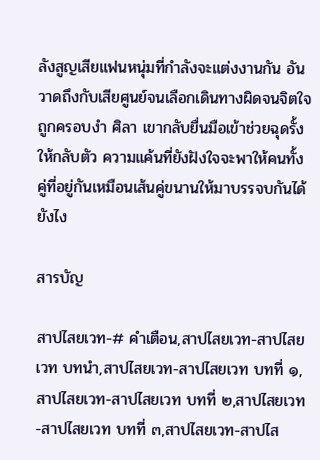ลังสูญเสียแฟนหนุ่มที่กำลังจะแต่งงานกัน อันวาดถึงกับเสียศูนย์จนเลือกเดินทางผิดจนจิตใจถูกครอบงำ ศิลา เขากลับยื่นมือเข้าช่วยฉุดรั้งให้กลับตัว ความแค้นที่ยังฝังใจจะพาให้คนทั้งคู่ที่อยู่กันเหมือนเส้นคู่ขนานให้มาบรรจบกันได้ยังไง

สารบัญ

สาปไสยเวท-# คำเตือน,สาปไสยเวท-สาปไสยเวท บทนำ,สาปไสยเวท-สาปไสยเวท บทที่ ๑,สาปไสยเวท-สาปไสยเวท บทที่ ๒,สาปไสยเวท-สาปไสยเวท บทที่ ๓,สาปไสยเวท-สาปไส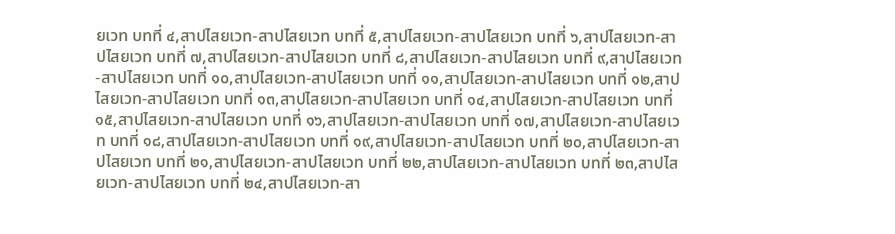ยเวท บทที่ ๔,สาปไสยเวท-สาปไสยเวท บทที่ ๕,สาปไสยเวท-สาปไสยเวท บทที่ ๖,สาปไสยเวท-สาปไสยเวท บทที่ ๗,สาปไสยเวท-สาปไสยเวท บทที่ ๘,สาปไสยเวท-สาปไสยเวท บทที่ ๙,สาปไสยเวท-สาปไสยเวท บทที่ ๑๐,สาปไสยเวท-สาปไสยเวท บทที่ ๑๑,สาปไสยเวท-สาปไสยเวท บทที่ ๑๒,สาปไสยเวท-สาปไสยเวท บทที่ ๑๓,สาปไสยเวท-สาปไสยเวท บทที่ ๑๔,สาปไสยเวท-สาปไสยเวท บทที่ ๑๕,สาปไสยเวท-สาปไสยเวท บทที่ ๑๖,สาปไสยเวท-สาปไสยเวท บทที่ ๑๗,สาปไสยเวท-สาปไสยเวท บทที่ ๑๘,สาปไสยเวท-สาปไสยเวท บทที่ ๑๙,สาปไสยเวท-สาปไสยเวท บทที่ ๒๐,สาปไสยเวท-สาปไสยเวท บทที่ ๒๑,สาปไสยเวท-สาปไสยเวท บทที่ ๒๒,สาปไสยเวท-สาปไสยเวท บทที่ ๒๓,สาปไสยเวท-สาปไสยเวท บทที่ ๒๔,สาปไสยเวท-สา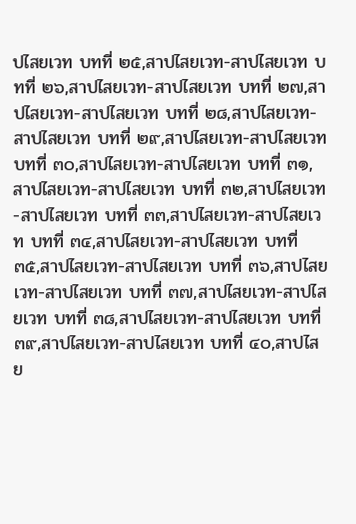ปไสยเวท บทที่ ๒๕,สาปไสยเวท-สาปไสยเวท บทที่ ๒๖,สาปไสยเวท-สาปไสยเวท บทที่ ๒๗,สาปไสยเวท-สาปไสยเวท บทที่ ๒๘,สาปไสยเวท-สาปไสยเวท บทที่ ๒๙,สาปไสยเวท-สาปไสยเวท บทที่ ๓๐,สาปไสยเวท-สาปไสยเวท บทที่ ๓๑,สาปไสยเวท-สาปไสยเวท บทที่ ๓๒,สาปไสยเวท-สาปไสยเวท บทที่ ๓๓,สาปไสยเวท-สาปไสยเวท บทที่ ๓๔,สาปไสยเวท-สาปไสยเวท บทที่ ๓๕,สาปไสยเวท-สาปไสยเวท บทที่ ๓๖,สาปไสยเวท-สาปไสยเวท บทที่ ๓๗,สาปไสยเวท-สาปไสยเวท บทที่ ๓๘,สาปไสยเวท-สาปไสยเวท บทที่ ๓๙,สาปไสยเวท-สาปไสยเวท บทที่ ๔๐,สาปไสย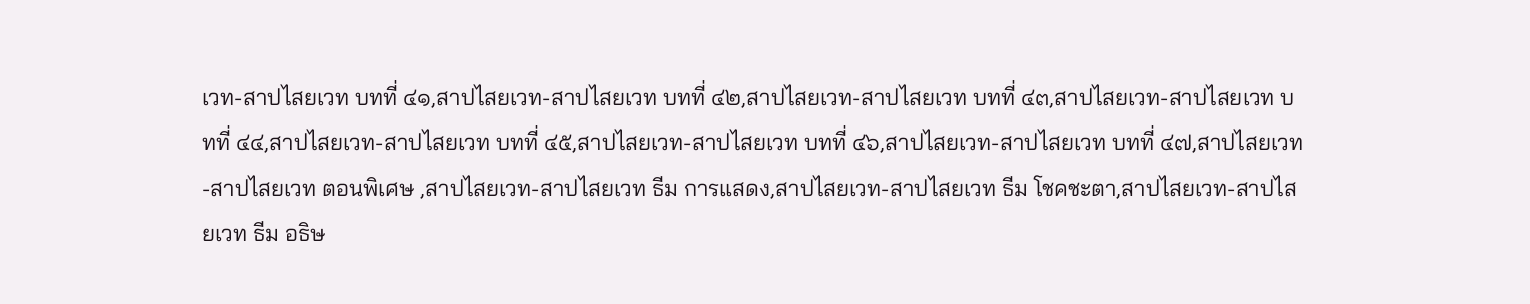เวท-สาปไสยเวท บทที่ ๔๑,สาปไสยเวท-สาปไสยเวท บทที่ ๔๒,สาปไสยเวท-สาปไสยเวท บทที่ ๔๓,สาปไสยเวท-สาปไสยเวท บทที่ ๔๔,สาปไสยเวท-สาปไสยเวท บทที่ ๔๕,สาปไสยเวท-สาปไสยเวท บทที่ ๔๖,สาปไสยเวท-สาปไสยเวท บทที่ ๔๗,สาปไสยเวท-สาปไสยเวท ตอนพิเศษ ,สาปไสยเวท-สาปไสยเวท ธีม การแสดง,สาปไสยเวท-สาปไสยเวท ธีม โชคชะตา,สาปไสยเวท-สาปไสยเวท ธีม อธิษ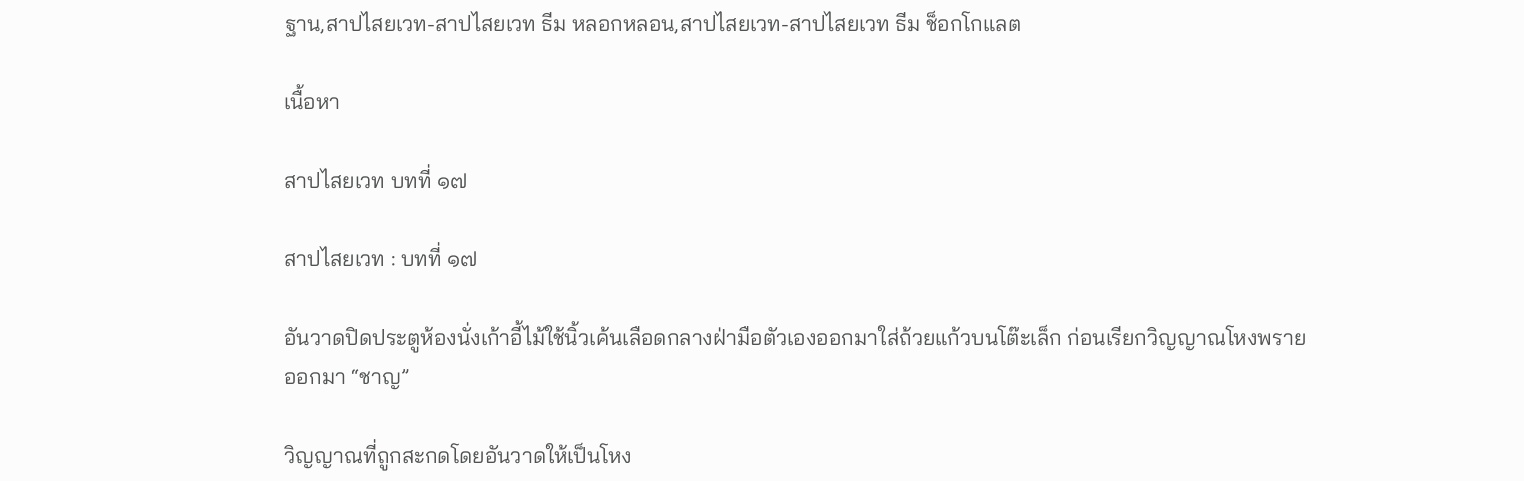ฐาน,สาปไสยเวท-สาปไสยเวท ธีม หลอกหลอน,สาปไสยเวท-สาปไสยเวท ธีม ช็อกโกแลต

เนื้อหา

สาปไสยเวท บทที่ ๑๗

สาปไสยเวท : บทที่ ๑๗

อันวาดปิดประตูห้องนั่งเก้าอี้ไม้ใช้นิ้วเค้นเลือดกลางฝ่ามือตัวเองออกมาใส่ถ้วยแก้วบนโต๊ะเล็ก ก่อนเรียกวิญญาณโหงพรายออกมา “ชาญ”

วิญญาณที่ถูกสะกดโดยอันวาดให้เป็นโหง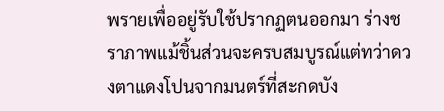พรายเพื่ออยู่รับใช้ปรากฏตนออกมา ร่างชราภาพแม้ชิ้นส่วนจะครบสมบูรณ์แต่ทว่าดวงตาแดงโปนจากมนตร์ที่สะกดบัง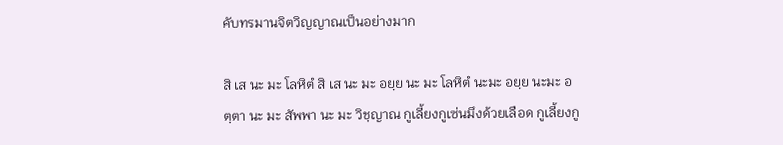คับทรมานจิตวิญญาณเป็นอย่างมาก

สิ เส นะ มะ โลหิตํ สิ เส นะ มะ อยฺย นะ มะ โลหิตํ นะมะ อยฺย นะมะ อตฺตา นะ มะ สัพพา นะ มะ วิชฺญาณ กูเลี้ยงกูเซ่นมึงด้วยเลือด กูเลี้ยงกู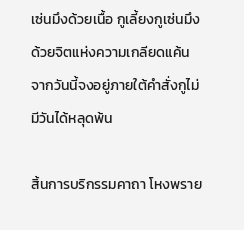เซ่นมึงด้วยเนื้อ กูเลี้ยงกูเซ่นมึงด้วยจิตแห่งความเกลียดแค้น จากวันนี้จงอยู่ภายใต้คำสั่งกูไม่มีวันได้หลุดพ้น

สิ้นการบริกรรมคาถา โหงพราย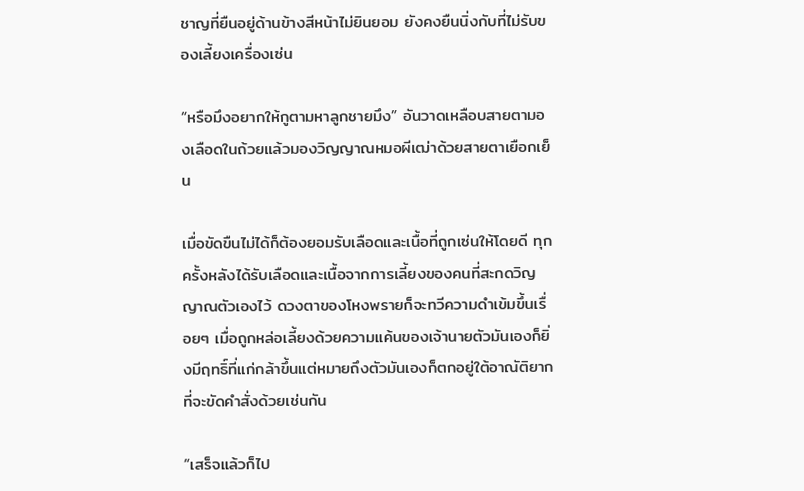ชาญที่ยืนอยู่ด้านข้างสีหน้าไม่ยินยอม ยังคงยืนนิ่งกับที่ไม่รับของเลี้ยงเครื่องเซ่น

“หรือมึงอยากให้กูตามหาลูกชายมึง” อันวาดเหลือบสายตามองเลือดในถ้วยแล้วมองวิญญาณหมอผีเฒ่าด้วยสายตาเยือกเย็น

เมื่อขัดขืนไม่ได้ก็ต้องยอมรับเลือดและเนื้อที่ถูกเซ่นให้โดยดี ทุกครั้งหลังได้รับเลือดและเนื้อจากการเลี้ยงของคนที่สะกดวิญญาณตัวเองไว้ ดวงตาของโหงพรายก็จะทวีความดำเข้มขึ้นเรื่อยๆ เมื่อถูกหล่อเลี้ยงด้วยความแค้นของเจ้านายตัวมันเองก็ยิ่งมีฤทธิ์ที่แก่กล้าขึ้นแต่หมายถึงตัวมันเองก็ตกอยู่ใต้อาณัติยากที่จะขัดคำสั่งด้วยเช่นกัน

“เสร็จแล้วก็ไป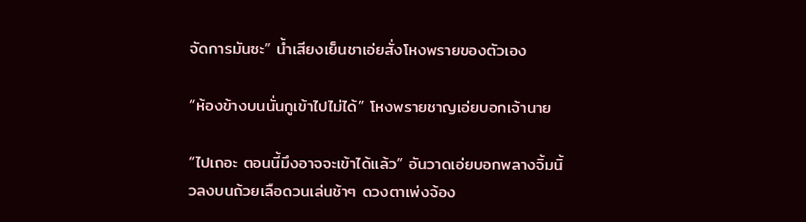จัดการมันซะ” น้ำเสียงเย็นชาเอ่ยสั่งโหงพรายของตัวเอง

“ห้องข้างบนนั่นกูเข้าไปไม่ได้” โหงพรายชาญเอ่ยบอกเจ้านาย

“ไปเถอะ ตอนนี้มึงอาจจะเข้าได้แล้ว” อันวาดเอ่ยบอกพลางจิ้มนิ้วลงบนถ้วยเลือดวนเล่นช้าๆ ดวงตาเพ่งจ้อง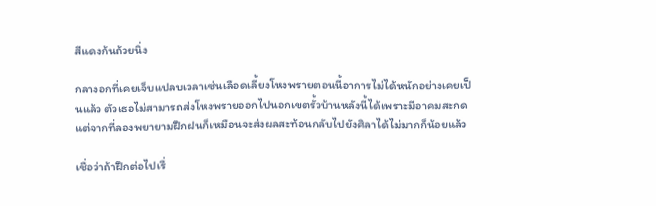สีแดงก้นถ้วยนิ่ง

กลางอกที่เคยเจ็บแปลบเวลาเซ่นเลือดเลี้ยงโหงพรายตอนนี้อาการไม่ได้หนักอย่างเคยเป็นแล้ว ตัวเธอไม่สามารถส่งโหงพรายออกไปนอกเขตรั้วบ้านหลังนี้ได้เพราะมีอาคมสะกด แต่จากที่ลองพยายามฝึกฝนก็เหมือนจะส่งผลสะท้อนกลับไปยังศิลาได้ไม่มากก็น้อยแล้ว

เชื่อว่าถ้าฝึกต่อไปเรื่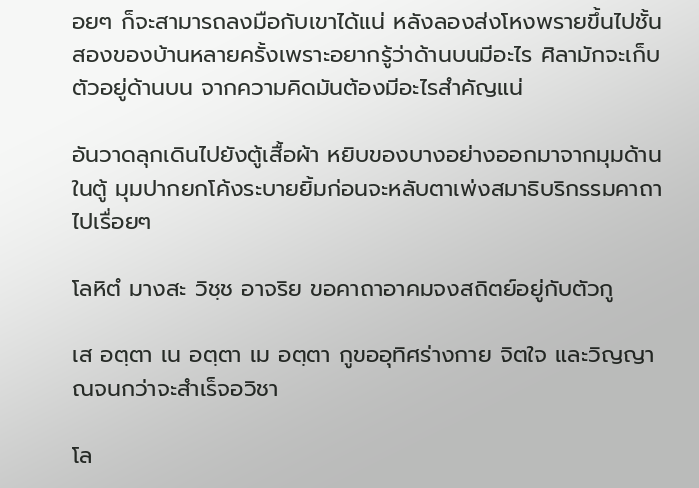อยๆ ก็จะสามารถลงมือกับเขาได้แน่ หลังลองส่งโหงพรายขึ้นไปชั้นสองของบ้านหลายครั้งเพราะอยากรู้ว่าด้านบนมีอะไร ศิลามักจะเก็บตัวอยู่ด้านบน จากความคิดมันต้องมีอะไรสำคัญแน่

อันวาดลุกเดินไปยังตู้เสื้อผ้า หยิบของบางอย่างออกมาจากมุมด้านในตู้ มุมปากยกโค้งระบายยิ้มก่อนจะหลับตาเพ่งสมาธิบริกรรมคาถาไปเรื่อยๆ

โลหิตํ มางสะ วิชฺช อาจริย ขอคาถาอาคมจงสถิตย์อยู่กับตัวกู

เส อตฺตา เน อตฺตา เม อตฺตา กูขออุทิศร่างกาย จิตใจ และวิญญาณจนกว่าจะสำเร็จอวิชา

โล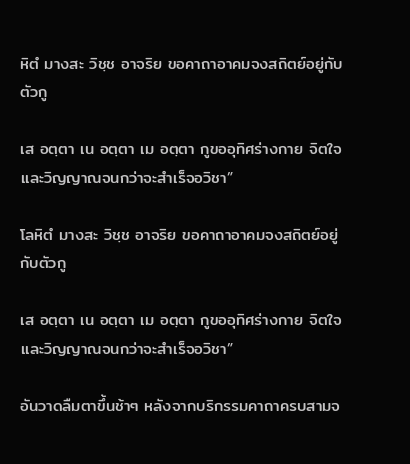หิตํ มางสะ วิชฺช อาจริย ขอคาถาอาคมจงสถิตย์อยู่กับตัวกู

เส อตฺตา เน อตฺตา เม อตฺตา กูขออุทิศร่างกาย จิตใจ และวิญญาณจนกว่าจะสำเร็จอวิชา”

โลหิตํ มางสะ วิชฺช อาจริย ขอคาถาอาคมจงสถิตย์อยู่กับตัวกู

เส อตฺตา เน อตฺตา เม อตฺตา กูขออุทิศร่างกาย จิตใจ และวิญญาณจนกว่าจะสำเร็จอวิชา”

อันวาดลืมตาขึ้นช้าๆ หลังจากบริกรรมคาถาครบสามจ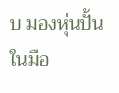บ มองหุ่นปั้นในมือ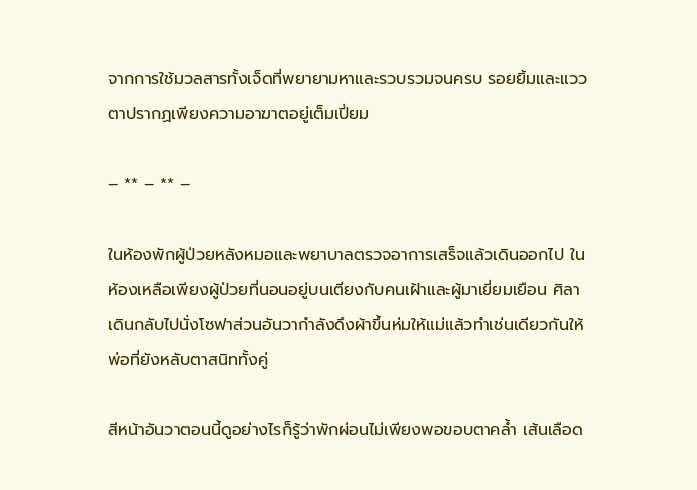จากการใช้มวลสารทั้งเจ็ดที่พยายามหาและรวบรวมจนครบ รอยยิ้มและแววตาปรากฏเพียงความอาฆาตอยู่เต็มเปี่ยม

– ** – ** –

ในห้องพักผู้ป่วยหลังหมอและพยาบาลตรวจอาการเสร็จแล้วเดินออกไป ในห้องเหลือเพียงผู้ป่วยที่นอนอยู่บนเตียงกับคนเฝ้าและผู้มาเยี่ยมเยือน ศิลาเดินกลับไปนั่งโซฟาส่วนอันวากำลังดึงผ้าขึ้นห่มให้แม่แล้วทำเช่นเดียวกันให้พ่อที่ยังหลับตาสนิททั้งคู่

สีหน้าอันวาตอนนี้ดูอย่างไรก็รู้ว่าพักผ่อนไม่เพียงพอขอบตาคล้ำ เส้นเลือด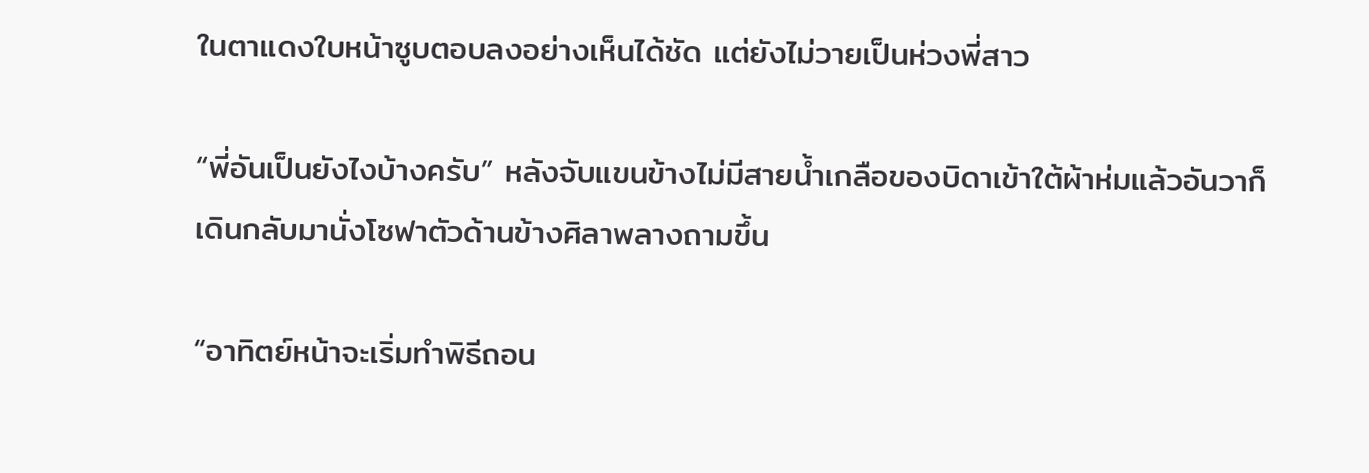ในตาแดงใบหน้าซูบตอบลงอย่างเห็นได้ชัด แต่ยังไม่วายเป็นห่วงพี่สาว

“พี่อันเป็นยังไงบ้างครับ” หลังจับแขนข้างไม่มีสายน้ำเกลือของบิดาเข้าใต้ผ้าห่มแล้วอันวาก็เดินกลับมานั่งโซฟาตัวด้านข้างศิลาพลางถามขึ้น

“อาทิตย์หน้าจะเริ่มทำพิธีถอน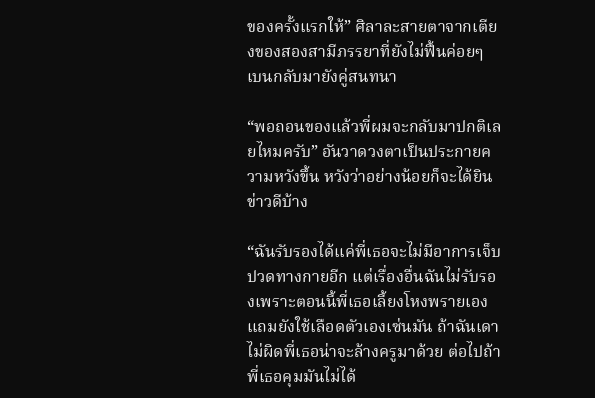ของครั้งแรกให้” ศิลาละสายตาจากเตียงของสองสามีภรรยาที่ยังไม่ฟื้นค่อยๆ เบนกลับมายังคู่สนทนา

“พอถอนของแล้วพี่ผมจะกลับมาปกติเลยไหมครับ” อันวาดวงตาเป็นประกายความหวังขึ้น หวังว่าอย่างน้อยก็จะได้ยินข่าวดีบ้าง

“ฉันรับรองได้แค่พี่เธอจะไม่มีอาการเจ็บปวดทางกายอีก แต่เรื่องอื่นฉันไม่รับรองเพราะตอนนี้พี่เธอเลี้ยงโหงพรายเองแถมยังใช้เลือดตัวเองเซ่นมัน ถ้าฉันเดาไม่ผิดพี่เธอน่าจะล้างครูมาด้วย ต่อไปถ้าพี่เธอคุมมันไม่ได้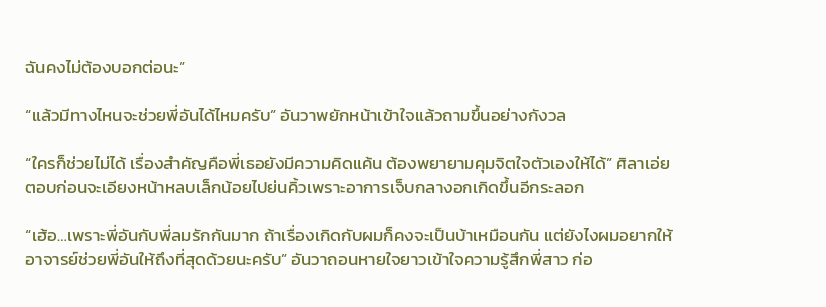ฉันคงไม่ต้องบอกต่อนะ”

“แล้วมีทางไหนจะช่วยพี่อันได้ไหมครับ” อันวาพยักหน้าเข้าใจแล้วถามขึ้นอย่างกังวล

“ใครก็ช่วยไม่ได้ เรื่องสำคัญคือพี่เธอยังมีความคิดแค้น ต้องพยายามคุมจิตใจตัวเองให้ได้” ศิลาเอ่ยตอบก่อนจะเอียงหน้าหลบเล็กน้อยไปย่นคิ้วเพราะอาการเจ็บกลางอกเกิดขึ้นอีกระลอก

“เฮ้อ…เพราะพี่อันกับพี่ลมรักกันมาก ถ้าเรื่องเกิดกับผมก็คงจะเป็นบ้าเหมือนกัน แต่ยังไงผมอยากให้อาจารย์ช่วยพี่อันให้ถึงที่สุดด้วยนะครับ” อันวาถอนหายใจยาวเข้าใจความรู้สึกพี่สาว ก่อ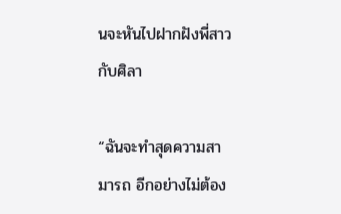นจะหันไปฝากฝังพี่สาวกับศิลา

“ฉันจะทำสุดความสามารถ อีกอย่างไม่ต้อง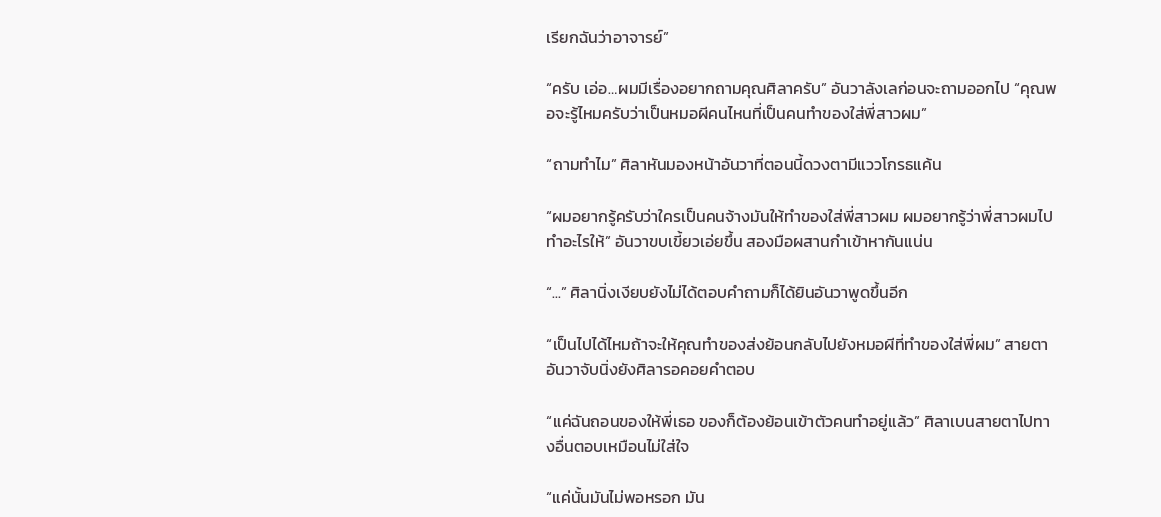เรียกฉันว่าอาจารย์”

“ครับ เอ่อ…ผมมีเรื่องอยากถามคุณศิลาครับ” อันวาลังเลก่อนจะถามออกไป “คุณพอจะรู้ไหมครับว่าเป็นหมอผีคนไหนที่เป็นคนทำของใส่พี่สาวผม”

“ถามทำไม” ศิลาหันมองหน้าอันวาที่ตอนนี้ดวงตามีแววโกรธแค้น

“ผมอยากรู้ครับว่าใครเป็นคนจ้างมันให้ทำของใส่พี่สาวผม ผมอยากรู้ว่าพี่สาวผมไปทำอะไรให้” อันวาขบเขี้ยวเอ่ยขึ้น สองมือผสานกำเข้าหากันแน่น

“...” ศิลานิ่งเงียบยังไม่ได้ตอบคำถามก็ได้ยินอันวาพูดขึ้นอีก

“เป็นไปได้ไหมถ้าจะให้คุณทำของส่งย้อนกลับไปยังหมอผีที่ทำของใส่พี่ผม” สายตาอันวาจับนิ่งยังศิลารอคอยคำตอบ

“แค่ฉันถอนของให้พี่เธอ ของก็ต้องย้อนเข้าตัวคนทำอยู่แล้ว” ศิลาเบนสายตาไปทางอื่นตอบเหมือนไม่ใส่ใจ

“แค่นั้นมันไม่พอหรอก มัน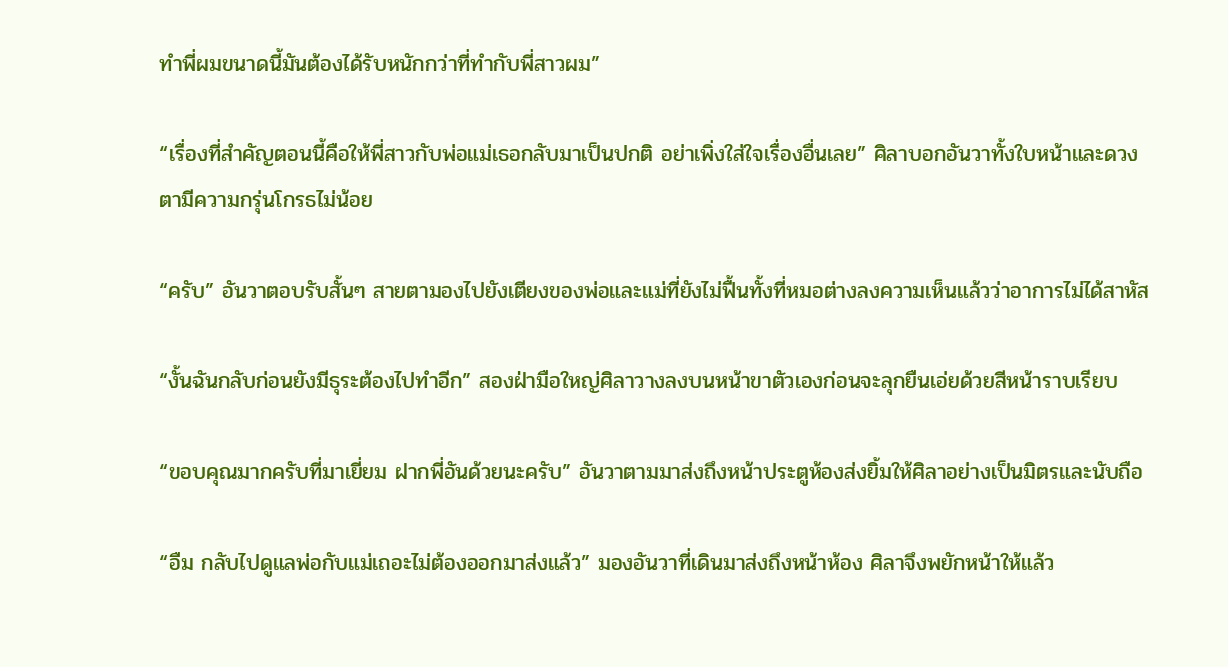ทำพี่ผมขนาดนี้มันต้องได้รับหนักกว่าที่ทำกับพี่สาวผม”

“เรื่องที่สำคัญตอนนี้คือให้พี่สาวกับพ่อแม่เธอกลับมาเป็นปกติ อย่าเพิ่งใส่ใจเรื่องอื่นเลย” ศิลาบอกอันวาทั้งใบหน้าและดวงตามีความกรุ่นโกรธไม่น้อย

“ครับ” อันวาตอบรับสั้นๆ สายตามองไปยังเตียงของพ่อและแม่ที่ยังไม่ฟื้นทั้งที่หมอต่างลงความเห็นแล้วว่าอาการไม่ได้สาหัส

“งั้นฉันกลับก่อนยังมีธุระต้องไปทำอีก” สองฝ่ามือใหญ่ศิลาวางลงบนหน้าขาตัวเองก่อนจะลุกยืนเอ่ยด้วยสีหน้าราบเรียบ

“ขอบคุณมากครับที่มาเยี่ยม ฝากพี่อันด้วยนะครับ” อันวาตามมาส่งถึงหน้าประตูห้องส่งยิ้มให้ศิลาอย่างเป็นมิตรและนับถือ

“อืม กลับไปดูแลพ่อกับแม่เถอะไม่ต้องออกมาส่งแล้ว” มองอันวาที่เดินมาส่งถึงหน้าห้อง ศิลาจึงพยักหน้าให้แล้ว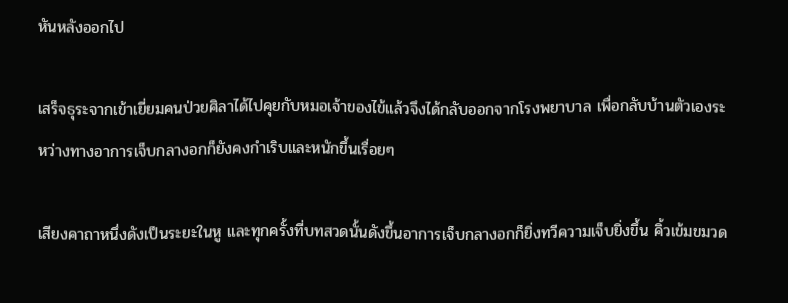หันหลังออกไป

เสร็จธุระจากเข้าเยี่ยมคนป่วยศิลาได้ไปคุยกับหมอเจ้าของไข้แล้วจึงได้กลับออกจากโรงพยาบาล เพื่อกลับบ้านตัวเองระหว่างทางอาการเจ็บกลางอกก็ยังคงกำเริบและหนักขึ้นเรื่อยๆ

เสียงคาถาหนึ่งดังเป็นระยะในหู และทุกครั้งที่บทสวดนั้นดังขึ้นอาการเจ็บกลางอกก็ยิ่งทวีความเจ็บยิ่งขึ้น คิ้วเข้มขมวด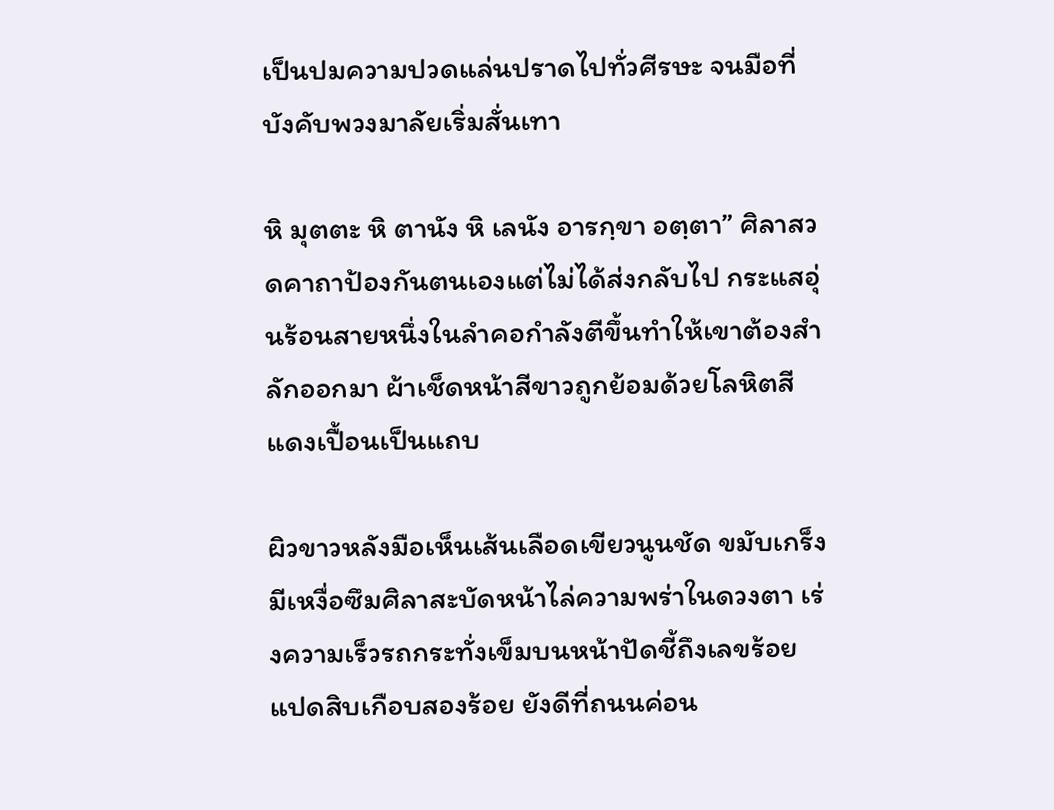เป็นปมความปวดแล่นปราดไปทั่วศีรษะ จนมือที่บังคับพวงมาลัยเริ่มสั่นเทา

หิ มุตตะ หิ ตานัง หิ เลนัง อารกฺขา อตฺตา” ศิลาสวดคาถาป้องกันตนเองแต่ไม่ได้ส่งกลับไป กระแสอุ่นร้อนสายหนึ่งในลำคอกำลังตีขึ้นทำให้เขาต้องสำลักออกมา ผ้าเช็ดหน้าสีขาวถูกย้อมด้วยโลหิตสีแดงเปื้อนเป็นแถบ

ผิวขาวหลังมือเห็นเส้นเลือดเขียวนูนชัด ขมับเกร็งมีเหงื่อซึมศิลาสะบัดหน้าไล่ความพร่าในดวงตา เร่งความเร็วรถกระทั่งเข็มบนหน้าปัดชี้ถึงเลขร้อยแปดสิบเกือบสองร้อย ยังดีที่ถนนค่อน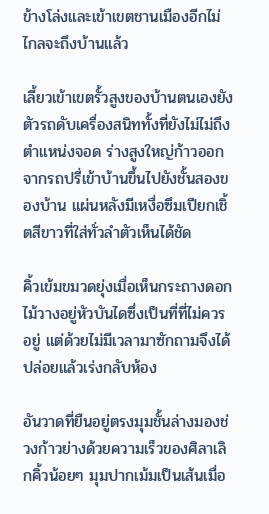ข้างโล่งและเข้าเขตชานเมืองอีกไม่ไกลจะถึงบ้านแล้ว

เลี้ยวเข้าเขตรั้วสูงของบ้านตนเองยังตัวรถดับเครื่องสนิททั้งที่ยังไม่ไม่ถึงตำแหน่งจอด ร่างสูงใหญ่ก้าวออกจากรถปรี่เข้าบ้านขึ้นไปยังชั้นสองของบ้าน แผ่นหลังมีเหงื่อซึมเปียกเชิ้ตสีขาวที่ใส่ทั่วลำตัวเห็นได้ชัด

คิ้วเข้มขมวดยุ่งเมื่อเห็นกระถางดอกไม้วางอยู่หัวบันไดซึ่งเป็นที่ที่ไม่ควรอยู่ แต่ด้วยไม่มีเวลามาซักถามจึงได้ปล่อยแล้วเร่งกลับห้อง

อันวาดที่ยืนอยู่ตรงมุมชั้นล่างมองช่วงก้าวย่างด้วยความเร็วของศิลาเลิกคิ้วน้อยๆ มุมปากเม้มเป็นเส้นเมื่อ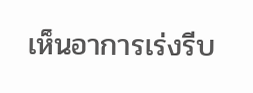เห็นอาการเร่งรีบ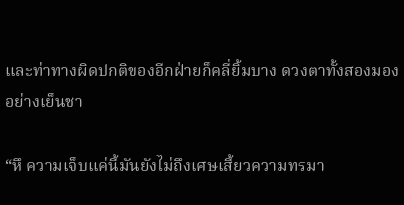และท่าทางผิดปกติของอีกฝ่ายก็คลี่ยิ้มบาง ดวงตาทั้งสองมองอย่างเย็นชา

“หึ ความเจ็บแค่นี้มันยังไม่ถึงเศษเสี้ยวความทรมา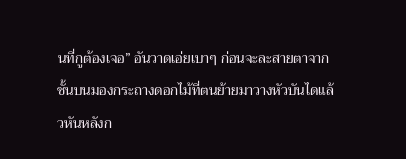นที่กูต้องเจอ” อันวาดเอ่ยเบาๆ ก่อนจะละสายตาจากชั้นบนมองกระถางดอกไม้ที่ตนย้ายมาวางหัวบันไดแล้วหันหลังก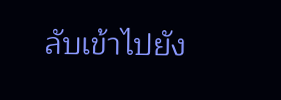ลับเข้าไปยัง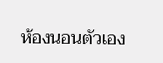ห้องนอนตัวเอง